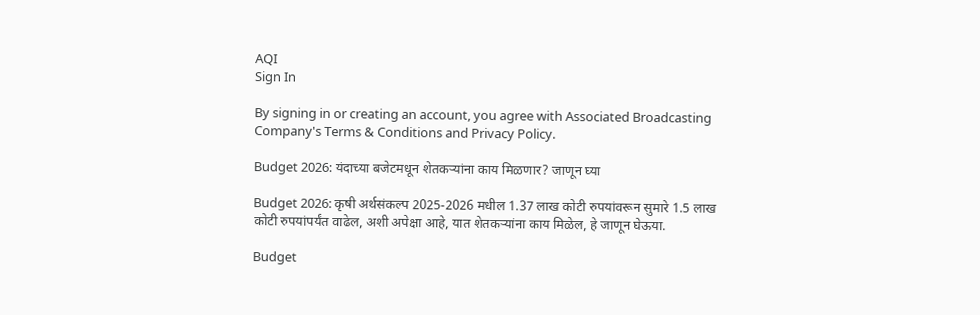AQI
Sign In

By signing in or creating an account, you agree with Associated Broadcasting Company's Terms & Conditions and Privacy Policy.

Budget 2026: यंदाच्या बजेटमधून शेतकऱ्यांना काय मिळणार? जाणून घ्या

Budget 2026: कृषी अर्थसंकल्प 2025-2026 मधील 1.37 लाख कोटी रुपयांवरून सुमारे 1.5 लाख कोटी रुपयांपर्यंत वाढेल, अशी अपेक्षा आहे, यात शेतकऱ्यांना काय मिळेल, हे जाणून घेऊया.

Budget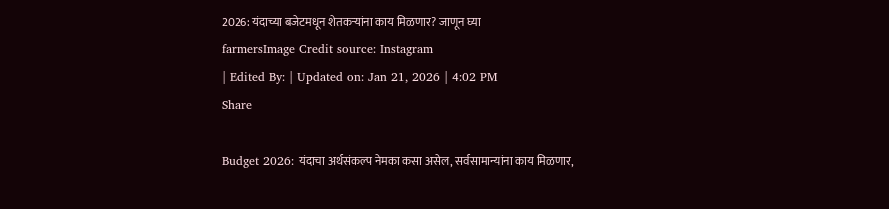2026: यंदाच्या बजेटमधून शेतकऱ्यांना काय मिळणार? जाणून घ्या
farmersImage Credit source: Instagram
| Edited By: | Updated on: Jan 21, 2026 | 4:02 PM
Share

Budget 2026: यंदाचा अर्थसंकल्प नेमका कसा असेल, सर्वसामान्यांना काय मिळणार,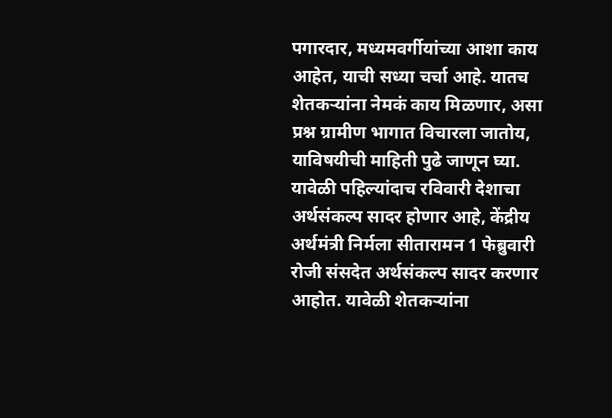पगारदार, मध्यमवर्गीयांच्या आशा काय आहेत, याची सध्या चर्चा आहे. यातच शेतकऱ्यांना नेमकं काय मिळणार, असा प्रश्न ग्रामीण भागात विचारला जातोय, याविषयीची माहिती पुढे जाणून घ्या. यावेळी पहिल्यांदाच रविवारी देशाचा अर्थसंकल्प सादर होणार आहे, केंद्रीय अर्थमंत्री निर्मला सीतारामन 1 फेब्रुवारी रोजी संसदेत अर्थसंकल्प सादर करणार आहोत. यावेळी शेतकऱ्यांना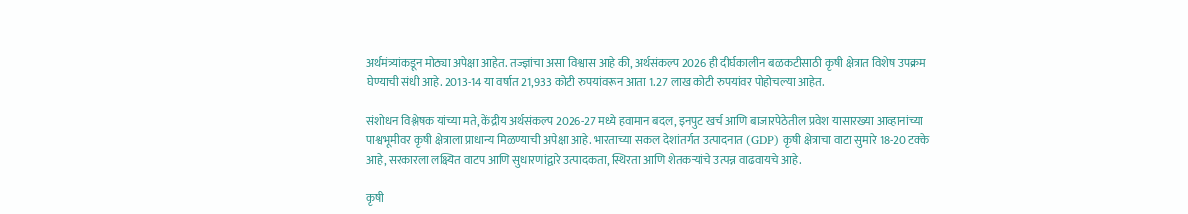अर्थमंत्र्यांकडून मोठ्या अपेक्षा आहेत. तज्ज्ञांचा असा विश्वास आहे की, अर्थसंकल्प 2026 ही दीर्घकालीन बळकटीसाठी कृषी क्षेत्रात विशेष उपक्रम घेण्याची संधी आहे. 2013-14 या वर्षात 21,933 कोटी रुपयांवरून आता 1.27 लाख कोटी रुपयांवर पोहोचल्या आहेत.

संशोधन विश्लेषक यांच्या मते, केंद्रीय अर्थसंकल्प 2026-27 मध्ये हवामान बदल, इनपुट खर्च आणि बाजारपेठेतील प्रवेश यासारख्या आव्हानांच्या पाश्वभूमीवर कृषी क्षेत्राला प्राधान्य मिळण्याची अपेक्षा आहे. भारताच्या सकल देशांतर्गत उत्पादनात (GDP) कृषी क्षेत्राचा वाटा सुमारे 18-20 टक्के आहे, सरकारला लक्ष्यित वाटप आणि सुधारणांद्वारे उत्पादकता, स्थिरता आणि शेतकऱ्यांचे उत्पन्न वाढवायचे आहे.

कृषी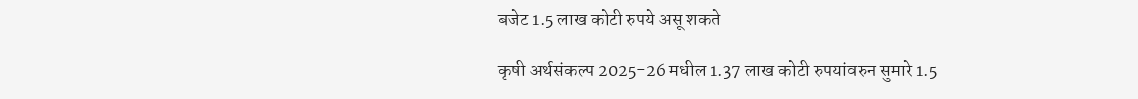बजेट 1.5 लाख कोटी रुपये असू शकते

कृषी अर्थसंकल्प 2025-26 मधील 1.37 लाख कोटी रुपयांवरुन सुमारे 1.5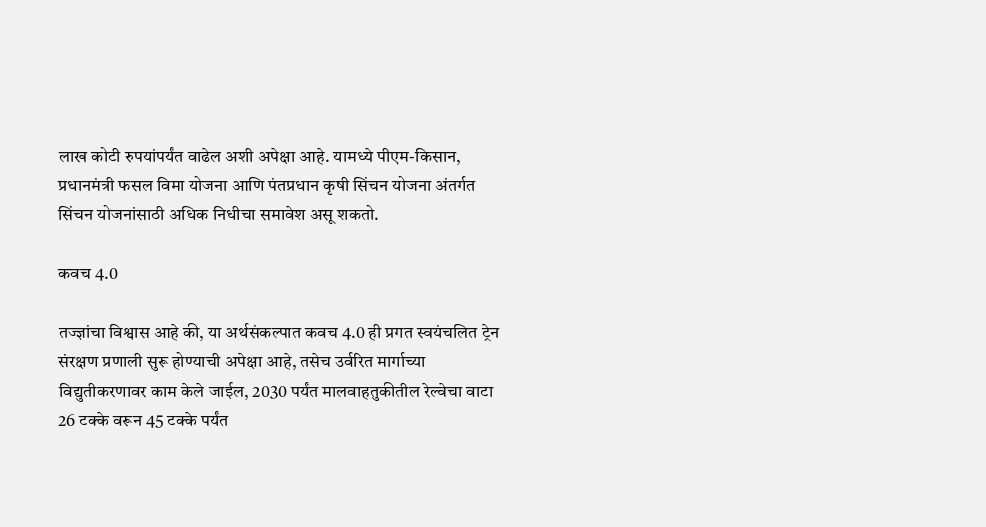लाख कोटी रुपयांपर्यंत वाढेल अशी अपेक्षा आहे. यामध्ये पीएम-किसान, प्रधानमंत्री फसल विमा योजना आणि पंतप्रधान कृषी सिंचन योजना अंतर्गत सिंचन योजनांसाठी अधिक निधीचा समावेश असू शकतो.

कवच 4.0

तज्ज्ञांचा विश्वास आहे की, या अर्थसंकल्पात कवच 4.0 ही प्रगत स्वयंचलित ट्रेन संरक्षण प्रणाली सुरू होण्याची अपेक्षा आहे, तसेच उर्वरित मार्गाच्या विद्युतीकरणावर काम केले जाईल, 2030 पर्यंत मालवाहतुकीतील रेल्वेचा वाटा 26 टक्के वरून 45 टक्के पर्यंत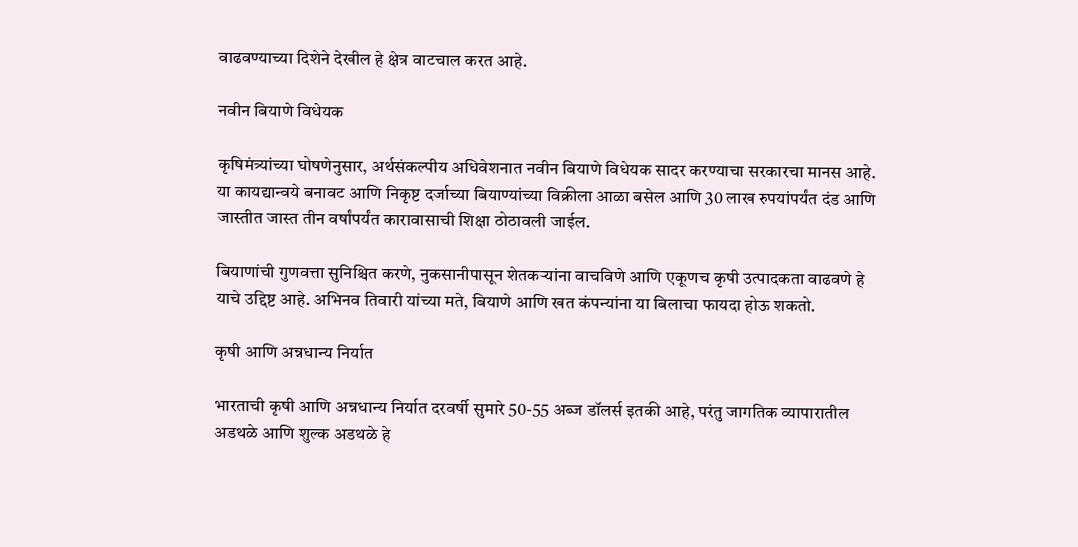वाढवण्याच्या दिशेने देखील हे क्षेत्र वाटचाल करत आहे.

नवीन बियाणे विधेयक

कृषिमंत्र्यांच्या घोषणेनुसार, अर्थसंकल्पीय अधिवेशनात नवीन बियाणे विधेयक सादर करण्याचा सरकारचा मानस आहे. या कायद्यान्वये बनावट आणि निकृष्ट दर्जाच्या बियाण्यांच्या विक्रीला आळा बसेल आणि 30 लाख रुपयांपर्यंत दंड आणि जास्तीत जास्त तीन वर्षांपर्यंत कारावासाची शिक्षा ठोठावली जाईल.

बियाणांची गुणवत्ता सुनिश्चित करणे, नुकसानीपासून शेतकऱ्यांना वाचविणे आणि एकूणच कृषी उत्पादकता वाढवणे हे याचे उद्दिष्ट आहे. अभिनव तिवारी यांच्या मते, बियाणे आणि खत कंपन्यांना या बिलाचा फायदा होऊ शकतो.

कृषी आणि अन्नधान्य निर्यात

भारताची कृषी आणि अन्नधान्य निर्यात दरवर्षी सुमारे 50-55 अब्ज डॉलर्स इतकी आहे, परंतु जागतिक व्यापारातील अडथळे आणि शुल्क अडथळे हे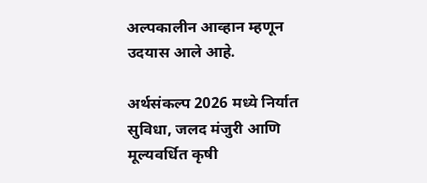अल्पकालीन आव्हान म्हणून उदयास आले आहे.

अर्थसंकल्प 2026 मध्ये निर्यात सुविधा, जलद मंजुरी आणि मूल्यवर्धित कृषी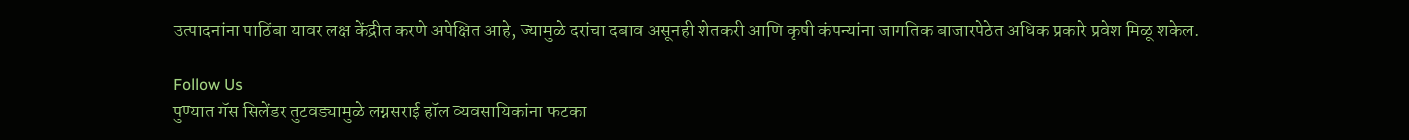उत्पादनांना पाठिंबा यावर लक्ष केंद्रीत करणे अपेक्षित आहे, ज्यामुळे दरांचा दबाव असूनही शेतकरी आणि कृषी कंपन्यांना जागतिक बाजारपेठेत अधिक प्रकारे प्रवेश मिळू शकेल.

Follow Us
पुण्यात गॅस सिलेंडर तुटवड्यामुळे लग्नसराई हॉल व्यवसायिकांना फटका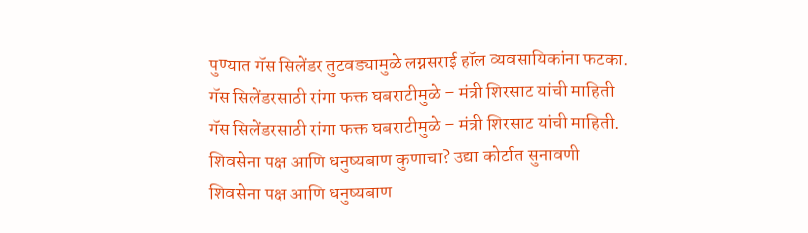पुण्यात गॅस सिलेंडर तुटवड्यामुळे लग्नसराई हॉल व्यवसायिकांना फटका.
गॅस सिलेंडरसाठी रांगा फक्त घबराटीमुळे – मंत्री शिरसाट यांची माहिती
गॅस सिलेंडरसाठी रांगा फक्त घबराटीमुळे – मंत्री शिरसाट यांची माहिती.
शिवसेना पक्ष आणि धनुष्यबाण कुणाचा? उद्या कोर्टात सुनावणी
शिवसेना पक्ष आणि धनुष्यबाण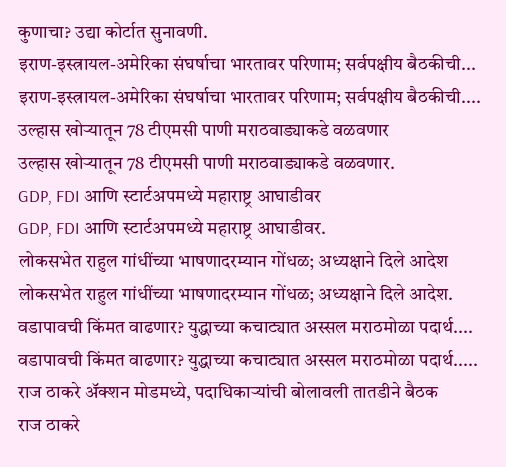कुणाचा? उद्या कोर्टात सुनावणी.
इराण-इस्त्रायल-अमेरिका संघर्षाचा भारतावर परिणाम; सर्वपक्षीय बैठकीची...
इराण-इस्त्रायल-अमेरिका संघर्षाचा भारतावर परिणाम; सर्वपक्षीय बैठकीची....
उल्हास खोऱ्यातून 78 टीएमसी पाणी मराठवाड्याकडे वळवणार
उल्हास खोऱ्यातून 78 टीएमसी पाणी मराठवाड्याकडे वळवणार.
GDP, FDI आणि स्टार्टअपमध्ये महाराष्ट्र आघाडीवर
GDP, FDI आणि स्टार्टअपमध्ये महाराष्ट्र आघाडीवर.
लोकसभेत राहुल गांधींच्या भाषणादरम्यान गोंधळ; अध्यक्षाने दिले आदेश
लोकसभेत राहुल गांधींच्या भाषणादरम्यान गोंधळ; अध्यक्षाने दिले आदेश.
वडापावची किंमत वाढणार? युद्धाच्या कचाट्यात अस्सल मराठमोळा पदार्थ....
वडापावची किंमत वाढणार? युद्धाच्या कचाट्यात अस्सल मराठमोळा पदार्थ.....
राज ठाकरे अ‍ॅक्शन मोडमध्ये, पदाधिकाऱ्यांची बोलावली तातडीने बैठक
राज ठाकरे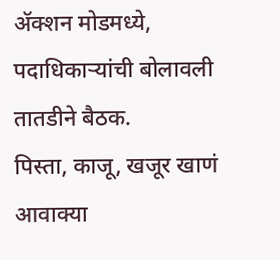अ‍ॅक्शन मोडमध्ये, पदाधिकाऱ्यांची बोलावली तातडीने बैठक.
पिस्ता, काजू, खजूर खाणं आवाक्या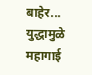बाहेर... युद्धामुळे महागाई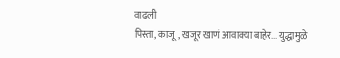वाढली
पिस्ता, काजू, खजूर खाणं आवाक्या बाहेर... युद्धामुळे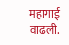महागाई वाढली.